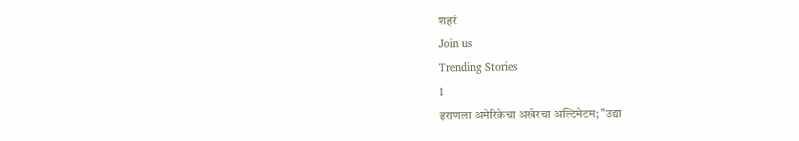शहरं
Join us
Trending Stories
1
इराणला अमेरिकेचा अखेरचा अल्टिमेटम; "उद्या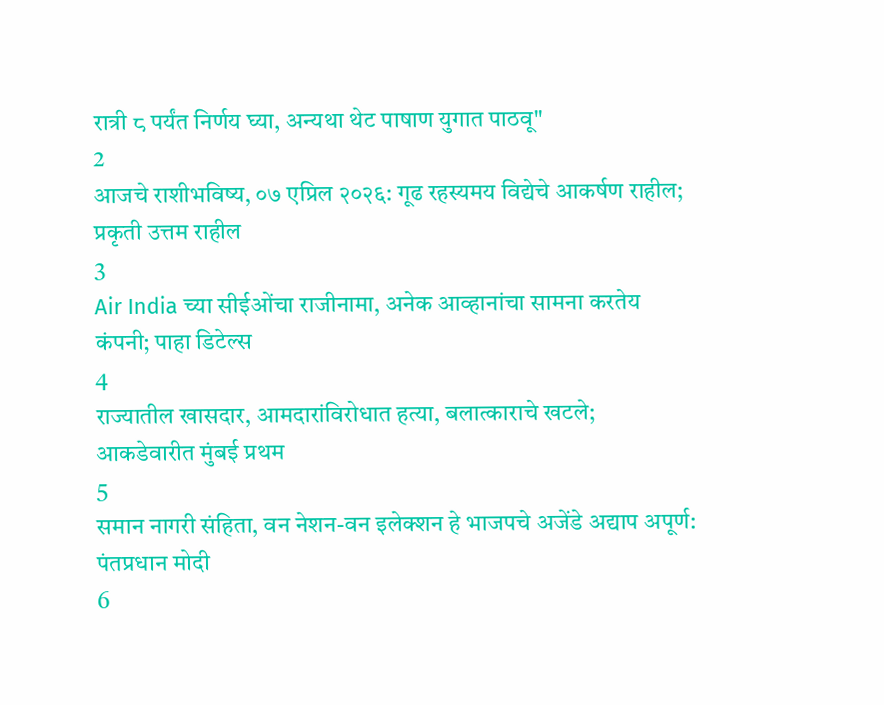रात्री ८ पर्यंत निर्णय घ्या, अन्यथा थेट पाषाण युगात पाठवू"
2
आजचे राशीभविष्य, ०७ एप्रिल २०२६: गूढ रहस्यमय विद्येचे आकर्षण राहील; प्रकृती उत्तम राहील
3
Air India च्या सीईओंचा राजीनामा, अनेक आव्हानांचा सामना करतेय कंपनी; पाहा डिटेल्स
4
राज्यातील खासदार, आमदारांविरोधात हत्या, बलात्काराचे खटले; आकडेवारीत मुंबई प्रथम
5
समान नागरी संहिता, वन नेशन-वन इलेक्शन हे भाजपचे अजेंडे अद्याप अपूर्ण: पंतप्रधान मोदी
6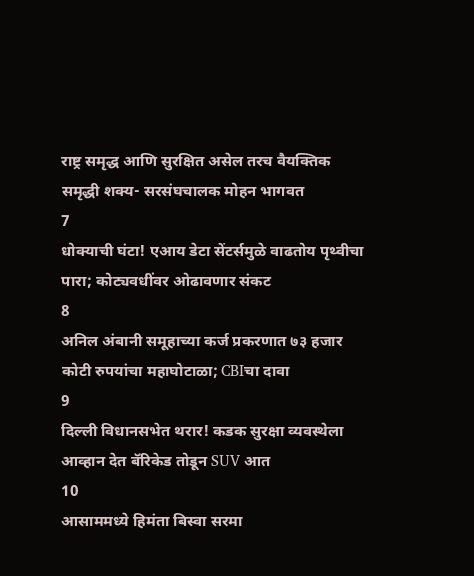राष्ट्र समृद्ध आणि सुरक्षित असेल तरच वैयक्तिक समृद्धी शक्य- सरसंघचालक मोहन भागवत
7
धोक्याची घंटा! एआय डेटा सेंटर्समुळे वाढतोय पृथ्वीचा पारा; कोट्यवधींवर ओढावणार संकट
8
अनिल अंबानी समूहाच्या कर्ज प्रकरणात ७३ हजार कोटी रुपयांचा महाघोटाळा; CBIचा दावा
9
दिल्ली विधानसभेत थरार! कडक सुरक्षा व्यवस्थेला आव्हान देत बॅरिकेड तोडून SUV आत
10
आसाममध्ये हिमंता बिस्वा सरमा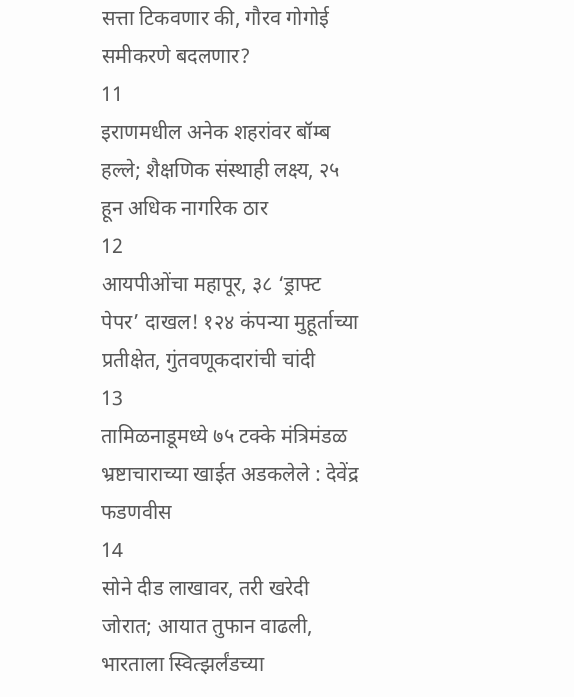सत्ता टिकवणार की, गौरव गोगोई समीकरणे बदलणार?
11
इराणमधील अनेक शहरांवर बॉम्ब हल्ले; शैक्षणिक संस्थाही लक्ष्य, २५ हून अधिक नागरिक ठार
12
आयपीओंचा महापूर, ३८ ‘ड्राफ्ट पेपर’ दाखल! १२४ कंपन्या मुहूर्ताच्या प्रतीक्षेत, गुंतवणूकदारांची चांदी
13
तामिळनाडूमध्ये ७५ टक्के मंत्रिमंडळ भ्रष्टाचाराच्या खाईत अडकलेले : देवेंद्र फडणवीस
14
सोने दीड लाखावर, तरी खरेदी जोरात; आयात तुफान वाढली, भारताला स्वित्झर्लंडच्या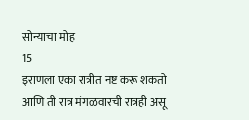सोन्याचा मोह
15
इराणला एका रात्रीत नष्ट करू शकतो आणि ती रात्र मंगळवारची रात्रही असू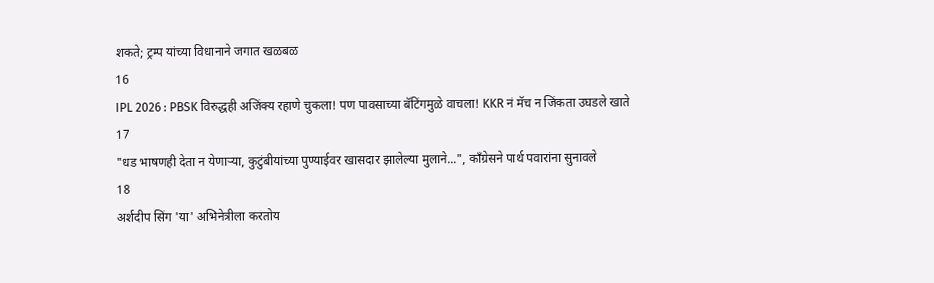शकते; ट्रम्प यांच्या विधानाने जगात खळबळ
16
IPL 2026 : PBSK विरुद्धही अजिंक्य रहाणे चुकला! पण पावसाच्या बॅटिंगमुळे वाचला! KKR नं मॅच न जिंकता उघडले खाते
17
"धड भाषणही देता न येणाऱ्या, कुटुंबीयांच्या पुण्याईवर खासदार झालेल्या मुलाने...", काँग्रेसने पार्थ पवारांना सुनावले
18
अर्शदीप सिंग 'या' अभिनेत्रीला करतोय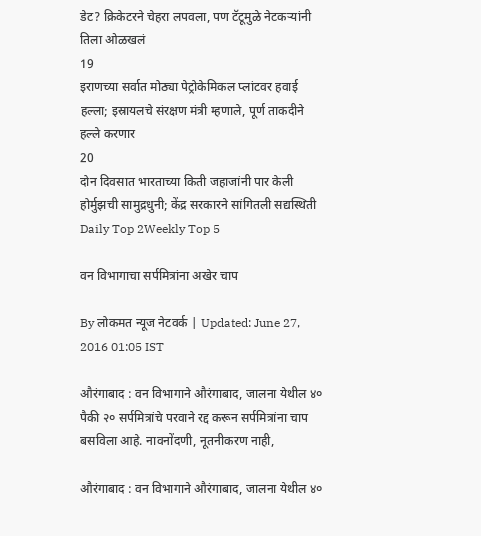डेट? क्रिकेटरने चेहरा लपवला, पण टॅटूमुळे नेटकऱ्यांनी तिला ओळखलं
19
इराणच्या सर्वात मोठ्या पेट्रोकेमिकल प्लांटवर हवाई हल्ला; इस्रायलचे संरक्षण मंत्री म्हणाले, पूर्ण ताकदीने हल्ले करणार
20
दोन दिवसात भारताच्या किती जहाजांनी पार केली होर्मुझची सामुद्रधुनी; केंद्र सरकारने सांगितली सद्यस्थिती
Daily Top 2Weekly Top 5

वन विभागाचा सर्पमित्रांना अखेर चाप

By लोकमत न्यूज नेटवर्क | Updated: June 27, 2016 01:05 IST

औरंगाबाद : वन विभागाने औरंगाबाद, जालना येथील ४० पैकी २० सर्पमित्रांचे परवाने रद्द करून सर्पमित्रांना चाप बसविला आहे. नावनोंदणी, नूतनीकरण नाही,

औरंगाबाद : वन विभागाने औरंगाबाद, जालना येथील ४०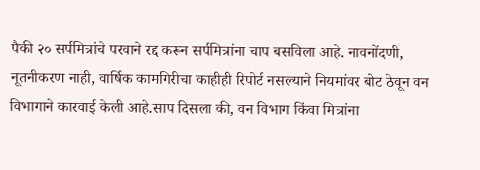पैकी २० सर्पमित्रांचे परवाने रद्द करून सर्पमित्रांना चाप बसविला आहे. नावनोंदणी, नूतनीकरण नाही, वार्षिक कामगिरीचा काहीही रिपोर्ट नसल्याने नियमांवर बोट ठेवून वन विभागाने कारवाई केली आहे.साप दिसला की, वन विभाग किंवा मित्रांना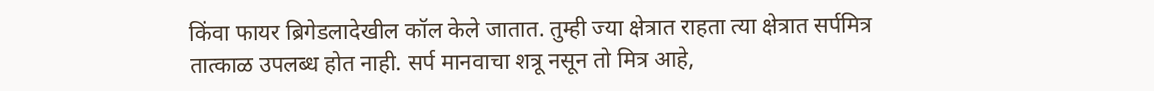किंवा फायर ब्रिगेडलादेखील कॉल केले जातात. तुम्ही ज्या क्षेत्रात राहता त्या क्षेत्रात सर्पमित्र तात्काळ उपलब्ध होत नाही. सर्प मानवाचा शत्रू नसून तो मित्र आहे,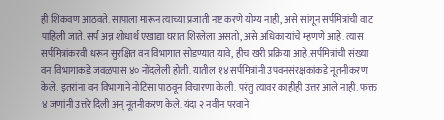ही शिकवण आठवते. सापाला मारून त्याच्या प्रजाती नष्ट करणे योग्य नाही, असे सांगून सर्पमित्रांची वाट पाहिली जाते. सर्प अन्न शोधार्थ एखाद्या घरात शिरलेला असतो, असे अधिकाऱ्यांचे म्हणणे आहे. त्यास सर्पमित्रांकरवी धरून सुरक्षित वन विभागात सोडण्यात यावे, हीच खरी प्रक्रिया आहे.सर्पमित्रांची संख्या वन विभागाकडे जवळपास ४० नोंदलेली होती. यातील १४ सर्पमित्रांनी उपवनसंरक्षकांकडे नूतनीकरण केले. इतरांना वन विभागाने नोटिसा पाठवून विचारणा केली. परंतु त्यावर काहीही उत्तर आले नाही. फक्त ४ जणांनी उत्तरे दिली अन् नूतनीकरण केले. यंदा २ नवीन परवाने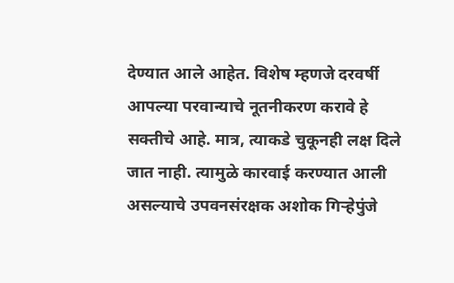देण्यात आले आहेत. विशेष म्हणजे दरवर्षी आपल्या परवान्याचे नूतनीकरण करावे हे सक्तीचे आहे. मात्र, त्याकडे चुकूनही लक्ष दिले जात नाही. त्यामुळे कारवाई करण्यात आली असल्याचे उपवनसंरक्षक अशोक गिऱ्हेपुंजे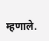म्हणाले.